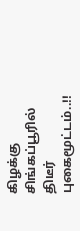கிழக்கு சிங்கப்பூரில் திடீர் புகைமூட்டம்..!!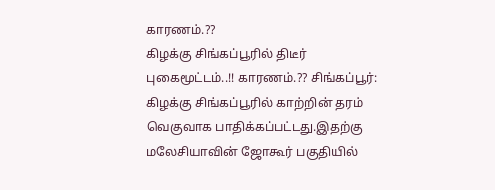காரணம்.??
கிழக்கு சிங்கப்பூரில் திடீர் புகைமூட்டம்..!! காரணம்.?? சிங்கப்பூர்: கிழக்கு சிங்கப்பூரில் காற்றின் தரம் வெகுவாக பாதிக்கப்பட்டது.இதற்கு மலேசியாவின் ஜோகூர் பகுதியில்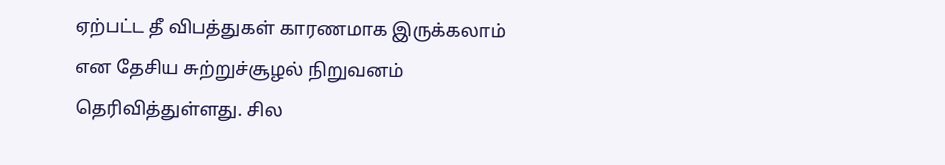ஏற்பட்ட தீ விபத்துகள் காரணமாக இருக்கலாம் என தேசிய சுற்றுச்சூழல் நிறுவனம் தெரிவித்துள்ளது. சில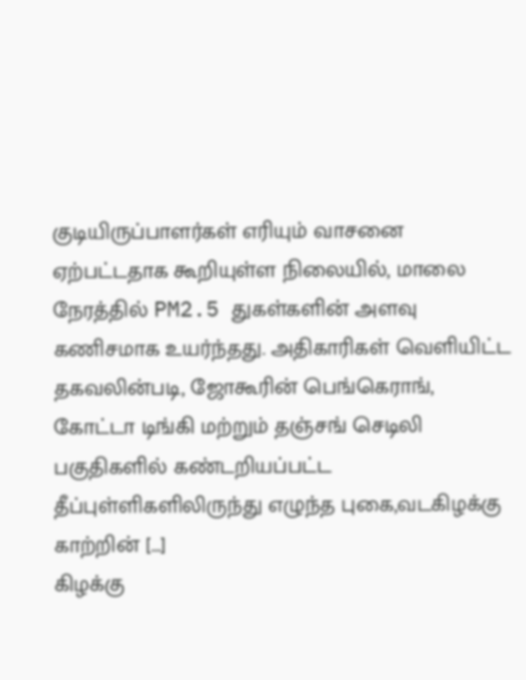குடியிருப்பாளர்கள் எரியும் வாசனை ஏற்பட்டதாக கூறியுள்ள நிலையில், மாலை நேரத்தில் PM2.5 துகள்களின் அளவு கணிசமாக உயர்ந்தது. அதிகாரிகள் வெளியிட்ட தகவலின்படி, ஜோகூரின் பெங்கெராங், கோட்டா டிங்கி மற்றும் தஞ்சங் செடிலி பகுதிகளில் கண்டறியப்பட்ட தீப்புள்ளிகளிலிருந்து எழுந்த புகை,வடகிழக்கு காற்றின் […]
கிழக்கு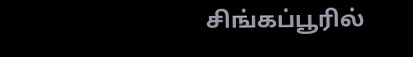சிங்கப்பூரில்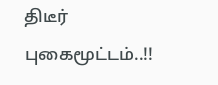திடீர் புகைமூட்டம்..!!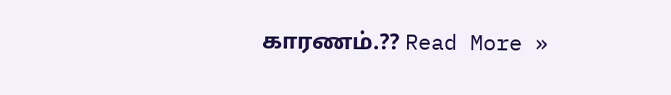காரணம்.?? Read More »